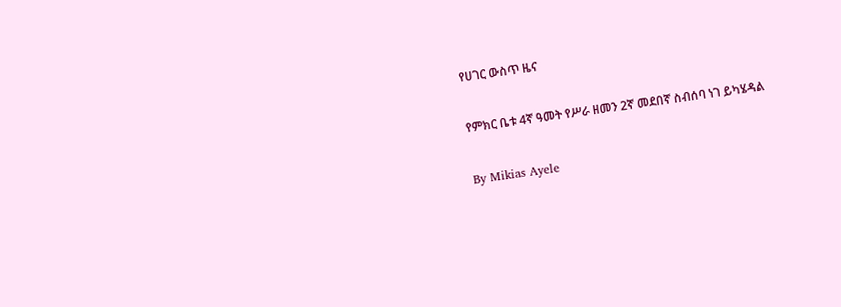የሀገር ውስጥ ዜና

የምክር ቤቱ 4ኛ ዓመት የሥራ ዘመን 2ኛ መደበኛ ስብሰባ ነገ ይካሄዳል

By Mikias Ayele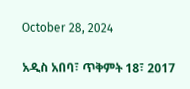October 28, 2024

አዲስ አበባ፣ ጥቅምት 18፣ 2017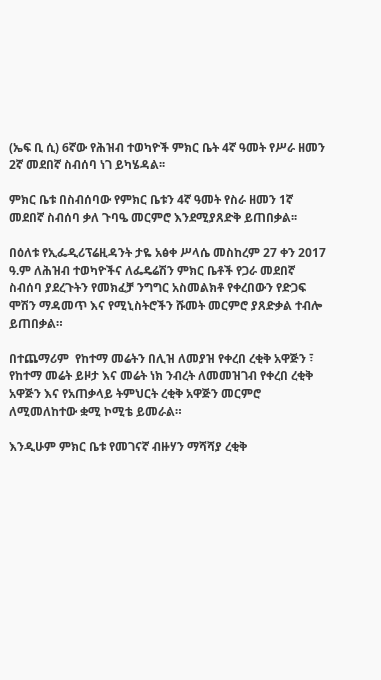(ኤፍ ቢ ሲ) 6ኛው የሕዝብ ተወካዮች ምክር ቤት 4ኛ ዓመት የሥራ ዘመን 2ኛ መደበኛ ስብሰባ ነገ ይካሄዳል፡፡

ምክር ቤቱ በስብሰባው የምክር ቤቱን 4ኛ ዓመት የስራ ዘመን 1ኛ መደበኛ ስብሰባ ቃለ ጉባዔ መርምሮ እንደሚያጸድቅ ይጠበቃል፡፡

በዕለቱ የኢፌዲሪፕሬዚዳንት ታዬ አፅቀ ሥላሴ መስከረም 27 ቀን 2017 ዓ.ም ለሕዝብ ተወካዮችና ለፌዴሬሽን ምክር ቤቶች የጋራ መደበኛ ስብሰባ ያደረጉትን የመክፈቻ ንግግር አስመልክቶ የቀረበውን የድጋፍ ሞሽን ማዳመጥ እና የሚኒስትሮችን ሹመት መርምሮ ያጸድቃል ተብሎ ይጠበቃል።

በተጨማሪም  የከተማ መሬትን በሊዝ ለመያዝ የቀረበ ረቂቅ አዋጅን ፣ የከተማ መሬት ይዞታ እና መሬት ነክ ንብረት ለመመዝገብ የቀረበ ረቂቅ አዋጅን እና የአጠቃላይ ትምህርት ረቂቅ አዋጅን መርምሮ ለሚመለከተው ቋሚ ኮሚቴ ይመራል።

እንዲሁም ምክር ቤቱ የመገናኛ ብዙሃን ማሻሻያ ረቂቅ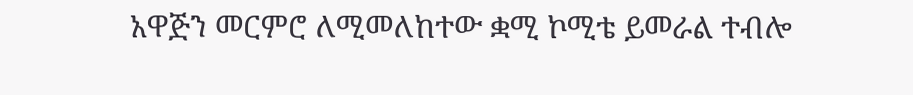አዋጅን መርምሮ ለሚመለከተው ቋሚ ኮሚቴ ይመራል ተብሎ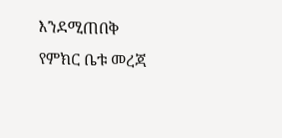እንደሚጠበቅ የምክር ቤቱ መረጃ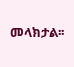መላክታል፡፡